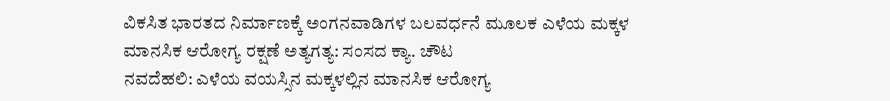ವಿಕಸಿತ ಭಾರತದ ನಿರ್ಮಾಣಕ್ಕೆ ಅಂಗನವಾಡಿಗಳ ಬಲವರ್ಧನೆ ಮೂಲಕ ಎಳೆಯ ಮಕ್ಕಳ ಮಾನಸಿಕ ಆರೋಗ್ಯ ರಕ್ಷಣೆ ಅತ್ಯಗತ್ಯ: ಸಂಸದ ಕ್ಯಾ. ಚೌಟ
ನವದೆಹಲಿ: ಎಳೆಯ ವಯಸ್ಸಿನ ಮಕ್ಕಳಲ್ಲಿನ ಮಾನಸಿಕ ಆರೋಗ್ಯ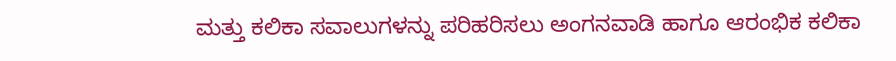ಮತ್ತು ಕಲಿಕಾ ಸವಾಲುಗಳನ್ನು ಪರಿಹರಿಸಲು ಅಂಗನವಾಡಿ ಹಾಗೂ ಆರಂಭಿಕ ಕಲಿಕಾ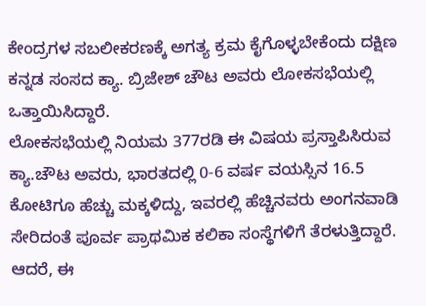ಕೇಂದ್ರಗಳ ಸಬಲೀಕರಣಕ್ಕೆ ಅಗತ್ಯ ಕ್ರಮ ಕೈಗೊಳ್ಳಬೇಕೆಂದು ದಕ್ಷಿಣ ಕನ್ನಡ ಸಂಸದ ಕ್ಯಾ. ಬ್ರಿಜೇಶ್ ಚೌಟ ಅವರು ಲೋಕಸಭೆಯಲ್ಲಿ ಒತ್ತಾಯಿಸಿದ್ದಾರೆ.
ಲೋಕಸಭೆಯಲ್ಲಿ ನಿಯಮ 377ರಡಿ ಈ ವಿಷಯ ಪ್ರಸ್ತಾಪಿಸಿರುವ ಕ್ಯಾ.ಚೌಟ ಅವರು, ಭಾರತದಲ್ಲಿ 0-6 ವರ್ಷ ವಯಸ್ಸಿನ 16.5 ಕೋಟಿಗೂ ಹೆಚ್ಚು ಮಕ್ಕಳಿದ್ದು, ಇವರಲ್ಲಿ ಹೆಚ್ಚಿನವರು ಅಂಗನವಾಡಿ ಸೇರಿದಂತೆ ಪೂರ್ವ ಪ್ರಾಥಮಿಕ ಕಲಿಕಾ ಸಂಸ್ಥೆಗಳಿಗೆ ತೆರಳುತ್ತಿದ್ದಾರೆ. ಆದರೆ, ಈ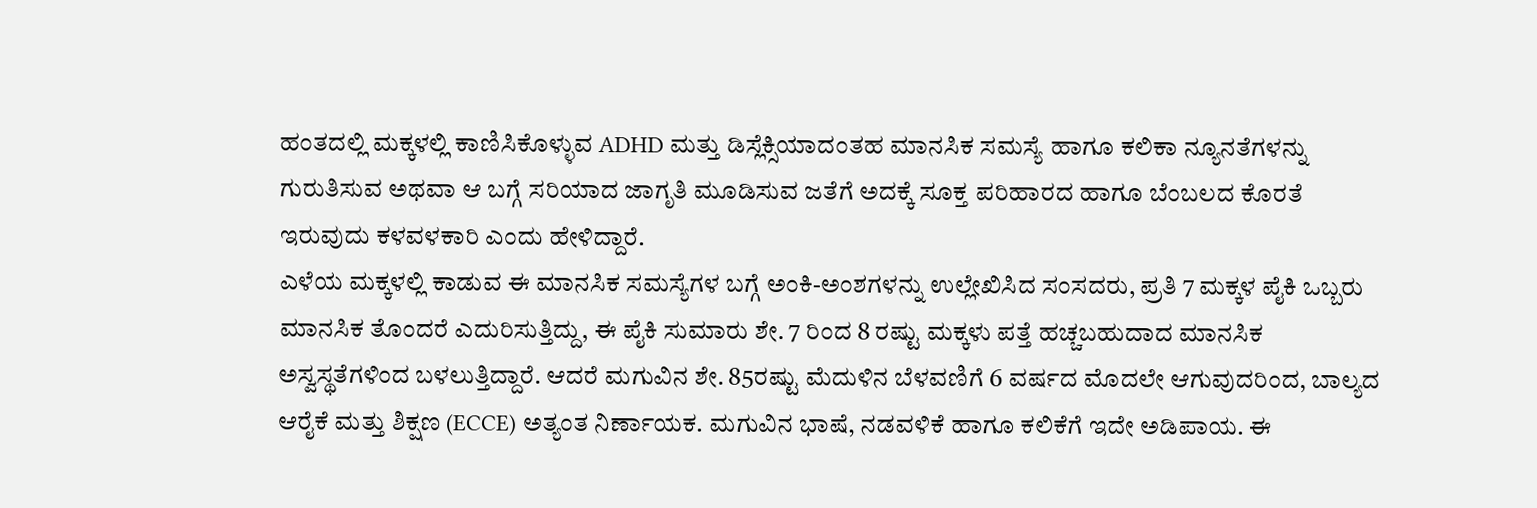ಹಂತದಲ್ಲಿ ಮಕ್ಕಳಲ್ಲಿ ಕಾಣಿಸಿಕೊಳ್ಳುವ ADHD ಮತ್ತು ಡಿಸ್ಲೆಕ್ಸಿಯಾದಂತಹ ಮಾನಸಿಕ ಸಮಸ್ಯೆ ಹಾಗೂ ಕಲಿಕಾ ನ್ಯೂನತೆಗಳನ್ನು ಗುರುತಿಸುವ ಅಥವಾ ಆ ಬಗ್ಗೆ ಸರಿಯಾದ ಜಾಗೃತಿ ಮೂಡಿಸುವ ಜತೆಗೆ ಅದಕ್ಕೆ ಸೂಕ್ತ ಪರಿಹಾರದ ಹಾಗೂ ಬೆಂಬಲದ ಕೊರತೆ ಇರುವುದು ಕಳವಳಕಾರಿ ಎಂದು ಹೇಳಿದ್ದಾರೆ.
ಎಳೆಯ ಮಕ್ಕಳಲ್ಲಿ ಕಾಡುವ ಈ ಮಾನಸಿಕ ಸಮಸ್ಯೆಗಳ ಬಗ್ಗೆ ಅಂಕಿ-ಅಂಶಗಳನ್ನು ಉಲ್ಲೇಖಿಸಿದ ಸಂಸದರು, ಪ್ರತಿ 7 ಮಕ್ಕಳ ಪೈಕಿ ಒಬ್ಬರು ಮಾನಸಿಕ ತೊಂದರೆ ಎದುರಿಸುತ್ತಿದ್ದು, ಈ ಪೈಕಿ ಸುಮಾರು ಶೇ. 7 ರಿಂದ 8 ರಷ್ಟು ಮಕ್ಕಳು ಪತ್ತೆ ಹಚ್ಚಬಹುದಾದ ಮಾನಸಿಕ ಅಸ್ವಸ್ಥತೆಗಳಿಂದ ಬಳಲುತ್ತಿದ್ದಾರೆ. ಆದರೆ ಮಗುವಿನ ಶೇ. 85ರಷ್ಟು ಮೆದುಳಿನ ಬೆಳವಣಿಗೆ 6 ವರ್ಷದ ಮೊದಲೇ ಆಗುವುದರಿಂದ, ಬಾಲ್ಯದ ಆರೈಕೆ ಮತ್ತು ಶಿಕ್ಷಣ (ECCE) ಅತ್ಯಂತ ನಿರ್ಣಾಯಕ. ಮಗುವಿನ ಭಾಷೆ, ನಡವಳಿಕೆ ಹಾಗೂ ಕಲಿಕೆಗೆ ಇದೇ ಅಡಿಪಾಯ. ಈ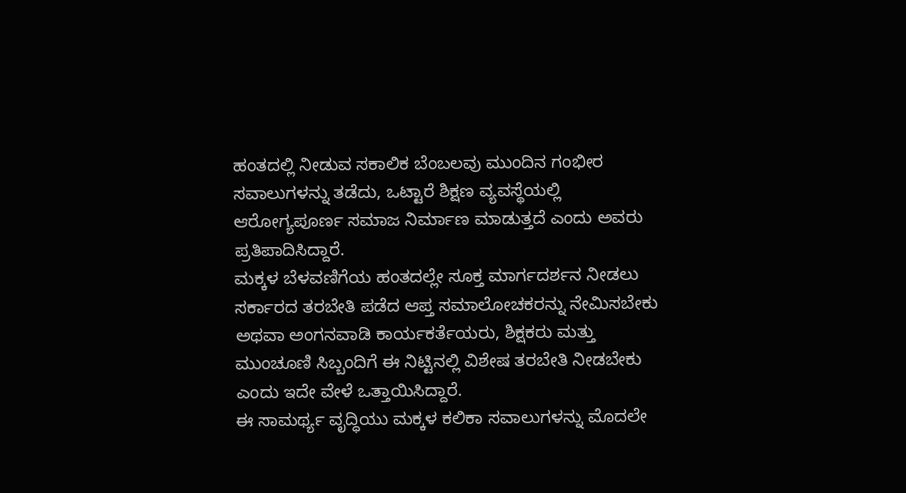ಹಂತದಲ್ಲಿ ನೀಡುವ ಸಕಾಲಿಕ ಬೆಂಬಲವು ಮುಂದಿನ ಗಂಭೀರ ಸವಾಲುಗಳನ್ನು ತಡೆದು, ಒಟ್ಟಾರೆ ಶಿಕ್ಷಣ ವ್ಯವಸ್ಥೆಯಲ್ಲಿ ಆರೋಗ್ಯಪೂರ್ಣ ಸಮಾಜ ನಿರ್ಮಾಣ ಮಾಡುತ್ತದೆ ಎಂದು ಅವರು ಪ್ರತಿಪಾದಿಸಿದ್ದಾರೆ.
ಮಕ್ಕಳ ಬೆಳವಣಿಗೆಯ ಹಂತದಲ್ಲೇ ಸೂಕ್ತ ಮಾರ್ಗದರ್ಶನ ನೀಡಲು ಸರ್ಕಾರದ ತರಬೇತಿ ಪಡೆದ ಆಪ್ತ ಸಮಾಲೋಚಕರನ್ನು ನೇಮಿಸಬೇಕು ಅಥವಾ ಅಂಗನವಾಡಿ ಕಾರ್ಯಕರ್ತೆಯರು, ಶಿಕ್ಷಕರು ಮತ್ತು ಮುಂಚೂಣಿ ಸಿಬ್ಬಂದಿಗೆ ಈ ನಿಟ್ಟಿನಲ್ಲಿ ವಿಶೇಷ ತರಬೇತಿ ನೀಡಬೇಕು ಎಂದು ಇದೇ ವೇಳೆ ಒತ್ತಾಯಿಸಿದ್ದಾರೆ.
ಈ ಸಾಮರ್ಥ್ಯ ವೃದ್ಧಿಯು ಮಕ್ಕಳ ಕಲಿಕಾ ಸವಾಲುಗಳನ್ನು ಮೊದಲೇ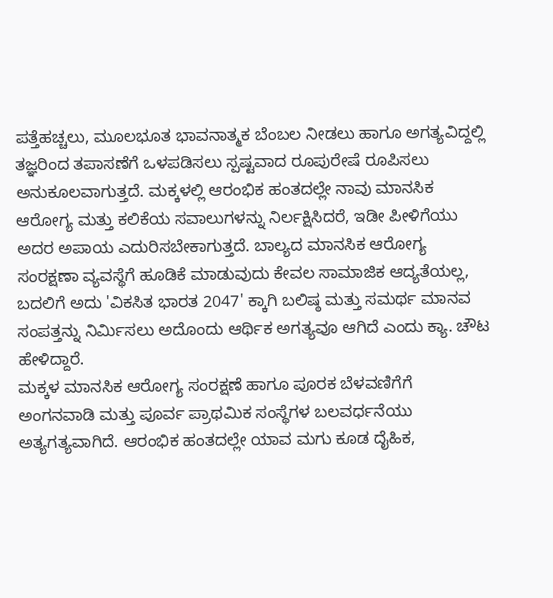ಪತ್ತೆಹಚ್ಚಲು, ಮೂಲಭೂತ ಭಾವನಾತ್ಮಕ ಬೆಂಬಲ ನೀಡಲು ಹಾಗೂ ಅಗತ್ಯವಿದ್ದಲ್ಲಿ ತಜ್ಞರಿಂದ ತಪಾಸಣೆಗೆ ಒಳಪಡಿಸಲು ಸ್ಪಷ್ಟವಾದ ರೂಪುರೇಷೆ ರೂಪಿಸಲು ಅನುಕೂಲವಾಗುತ್ತದೆ. ಮಕ್ಕಳಲ್ಲಿ ಆರಂಭಿಕ ಹಂತದಲ್ಲೇ ನಾವು ಮಾನಸಿಕ ಆರೋಗ್ಯ ಮತ್ತು ಕಲಿಕೆಯ ಸವಾಲುಗಳನ್ನು ನಿರ್ಲಕ್ಷಿಸಿದರೆ, ಇಡೀ ಪೀಳಿಗೆಯು ಅದರ ಅಪಾಯ ಎದುರಿಸಬೇಕಾಗುತ್ತದೆ. ಬಾಲ್ಯದ ಮಾನಸಿಕ ಆರೋಗ್ಯ ಸಂರಕ್ಷಣಾ ವ್ಯವಸ್ಥೆಗೆ ಹೂಡಿಕೆ ಮಾಡುವುದು ಕೇವಲ ಸಾಮಾಜಿಕ ಆದ್ಯತೆಯಲ್ಲ, ಬದಲಿಗೆ ಅದು 'ವಿಕಸಿತ ಭಾರತ 2047' ಕ್ಕಾಗಿ ಬಲಿಷ್ಠ ಮತ್ತು ಸಮರ್ಥ ಮಾನವ ಸಂಪತ್ತನ್ನು ನಿರ್ಮಿಸಲು ಅದೊಂದು ಆರ್ಥಿಕ ಅಗತ್ಯವೂ ಆಗಿದೆ ಎಂದು ಕ್ಯಾ. ಚೌಟ ಹೇಳಿದ್ದಾರೆ.
ಮಕ್ಕಳ ಮಾನಸಿಕ ಆರೋಗ್ಯ ಸಂರಕ್ಷಣೆ ಹಾಗೂ ಪೂರಕ ಬೆಳವಣಿಗೆಗೆ ಅಂಗನವಾಡಿ ಮತ್ತು ಪೂರ್ವ ಪ್ರಾಥಮಿಕ ಸಂಸ್ಥೆಗಳ ಬಲವರ್ಧನೆಯು ಅತ್ಯಗತ್ಯವಾಗಿದೆ. ಆರಂಭಿಕ ಹಂತದಲ್ಲೇ ಯಾವ ಮಗು ಕೂಡ ದೈಹಿಕ,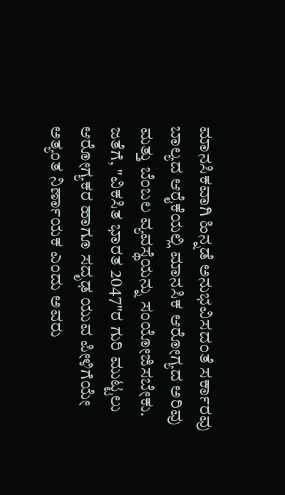ಮಾನಸಿಕವಾಗಿ ಹಿನ್ನಡೆ ಅನುಭವಿಸದಂತೆ ಸರ್ಕಾರವು ಬಾಲ್ಯದ ಆರೈಕೆಯಲ್ಲಿ ಮಾನಸಿಕ ಆರೋಗ್ಯದ ಅರಿವು ಮತ್ತು ಬೆಂಬಲ ವ್ಯವಸ್ಥೆಯನ್ನು ಸಂಯೋಜಿಸಬೇಕು. ಜತೆಗೆ, "ವಿಕಸಿತ ಭಾರತ 2047"ರ ಗುರಿ ಮುಟ್ಟಲು ಆರೋಗ್ಯಕರ ಹಾಗೂ ಸದೃಢ ಯುವ ಪೀಳಿಗೆಯೇ ಅತ್ಯಂತ ನಿರ್ಣಾಯಕ ಎಂದು ಅವರು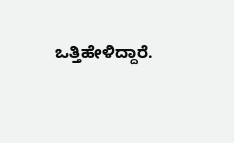ಒತ್ತಿಹೇಳಿದ್ದಾರೆ.